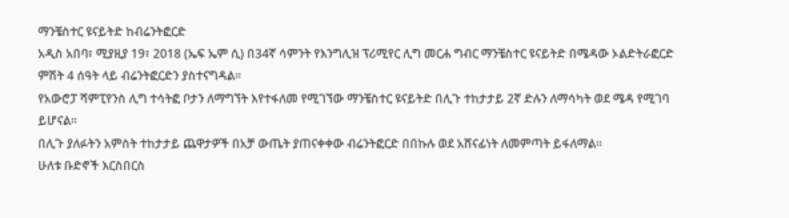ማንቼስተር ዩናይትድ ከብሬንትፎርድ
አዲስ አበባ፣ ሚያዚያ 19፣ 2018 (ኤፍ ኤም ሲ) በ34ኛ ሳምንት የእንግሊዝ ፕሪሚየር ሊግ መርሐ ግብር ማንቼስተር ዩናይትድ በሜዳው ኦልድትራፎርድ ምሽት 4 ሰዓት ላይ ብሬንትፎርድን ያስተናግዳል፡፡
የአውሮፓ ሻምፒየንስ ሊግ ተሳትፎ ቦታን ለማግኘት እየተፋለመ የሚገኘው ማንቼስተር ዩናይትድ በሊጉ ተከታታይ 2ኛ ድሉን ለማሳካት ወደ ሜዳ የሚገባ ይሆናል፡፡
በሊጉ ያለፉትን አምስት ተከታታይ ጨዋታዎች በአቻ ውጤት ያጠናቀቀው ብሬንትፎርድ በበኩሉ ወደ አሸናፊነት ለመምጣት ይፋለማል፡፡
ሁለቱ ቡድኖች እርስበርስ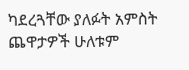ካደረጓቸው ያለፉት አምስት ጨዋታዎች ሁለቱም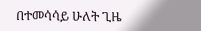በተመሳሳይ ሁለት ጊዜ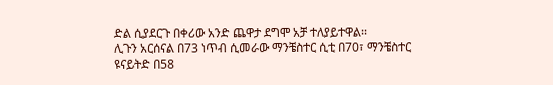ድል ሲያደርጉ በቀሪው አንድ ጨዋታ ደግሞ አቻ ተለያይተዋል፡፡
ሊጉን አርሰናል በ73 ነጥብ ሲመራው ማንቼስተር ሲቲ በ70፣ ማንቼስተር ዩናይትድ በ58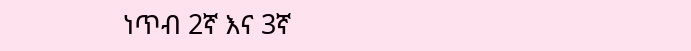ነጥብ 2ኛ እና 3ኛ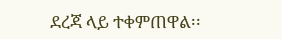ደረጃ ላይ ተቀምጠዋል፡፡